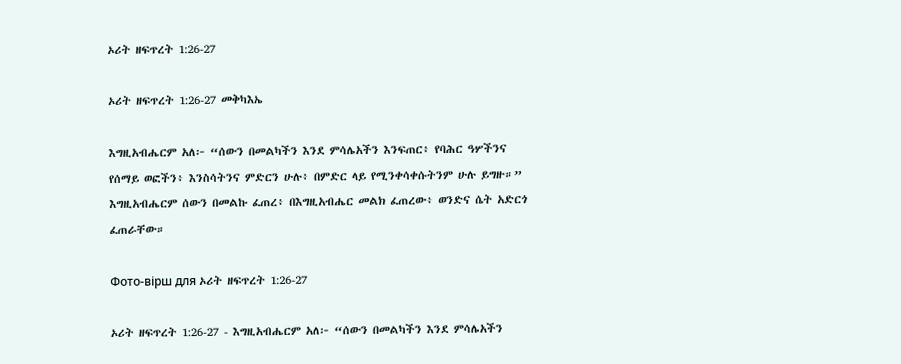ኦሪት ዘፍጥረት 1:26-27

ኦሪት ዘፍጥረት 1:26-27 መቅካእኤ

እግዚአብሔርም አለ፦ “ሰውን በመልካችን እንደ ምሳሌአችን እንፍጠር፥ የባሕር ዓሦችንና የሰማይ ወፎችን፥ እንስሳትንና ምድርን ሁሉ፥ በምድር ላይ የሚንቀሳቀሱትንም ሁሉ ይግዙ።” እግዚአብሔርም ሰውን በመልኩ ፈጠረ፥ በእግዚአብሔር መልክ ፈጠረው፥ ወንድና ሴት አድርጎ ፈጠራቸው።

Фото-вірш для ኦሪት ዘፍጥረት 1:26-27

ኦሪት ዘፍጥረት 1:26-27 - እግዚአብሔርም አለ፦ “ሰውን በመልካችን እንደ ምሳሌአችን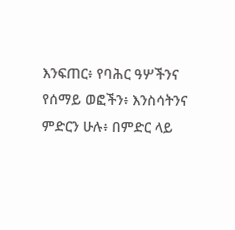እንፍጠር፥ የባሕር ዓሦችንና የሰማይ ወፎችን፥ እንስሳትንና ምድርን ሁሉ፥ በምድር ላይ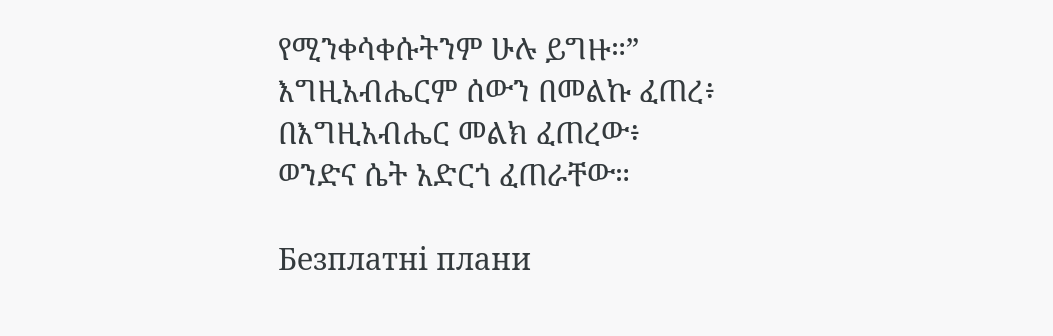የሚንቀሳቀሱትንም ሁሉ ይግዙ።”
እግዚአብሔርም ሰውን በመልኩ ፈጠረ፥
በእግዚአብሔር መልክ ፈጠረው፥
ወንድና ሴት አድርጎ ፈጠራቸው።

Безплатні плани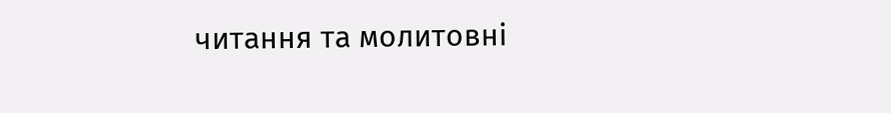читання та молитовні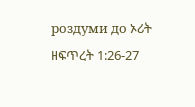роздуми до ኦሪት ዘፍጥረት 1:26-27